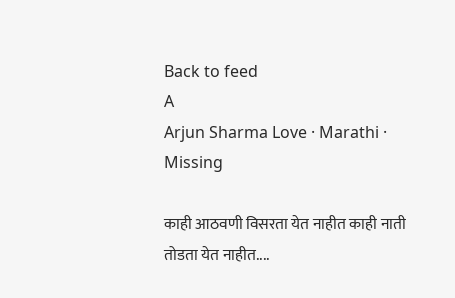Back to feed
A
Arjun Sharma Love · Marathi · Missing

काही आठवणी विसरता येत नाहीत काही नाती तोडता येत नाहीत....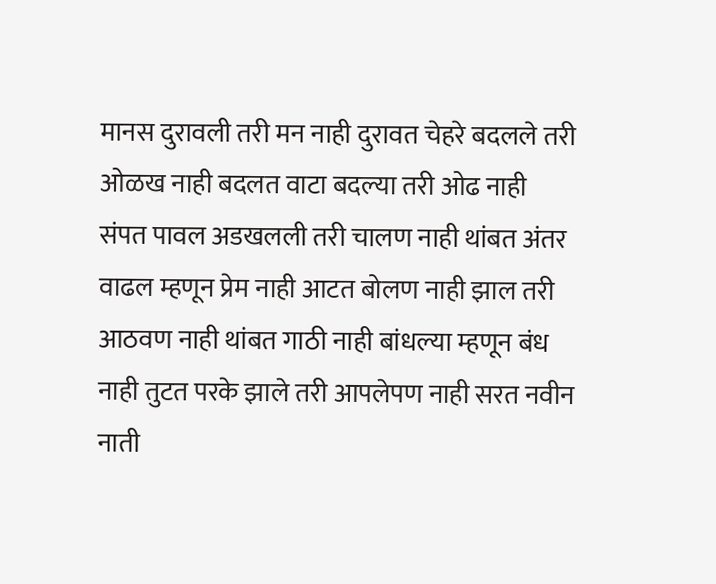मानस दुरावली तरी मन नाही दुरावत चेहरे बदलले तरी ओळख नाही बदलत वाटा बदल्या तरी ओढ नाही संपत पावल अडखलली तरी चालण नाही थांबत अंतर वाढल म्हणून प्रेम नाही आटत बोलण नाही झाल तरी आठवण नाही थांबत गाठी नाही बांधल्या म्हणून बंध नाही तुटत परके झाले तरी आपलेपण नाही सरत नवीन नाती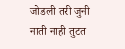जोडली तरी जुनी नाती नाही तुटत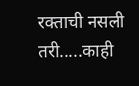रक्ताची नसली तरी.....काही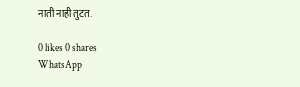नाती नाही तुटत.

0 likes 0 shares
WhatsApp